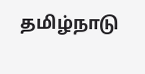தமிழ்நாடு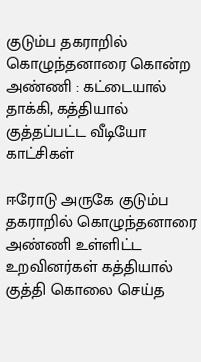குடும்ப தகராறில் கொழுந்தனாரை கொன்ற அண்ணி : கட்டையால் தாக்கி, கத்தியால் குத்தப்பட்ட வீடியோ காட்சிகள்

ஈரோடு அருகே குடும்ப தகராறில் கொழுந்தனாரை அண்ணி உள்ளிட்ட உறவினர்கள் கத்தியால் குத்தி கொலை செய்த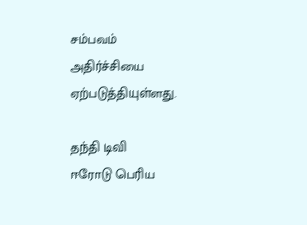சம்பவம் அதிர்ச்சியை ஏற்படுத்தியுள்ளது.

தந்தி டிவி
ஈரோடு பெரிய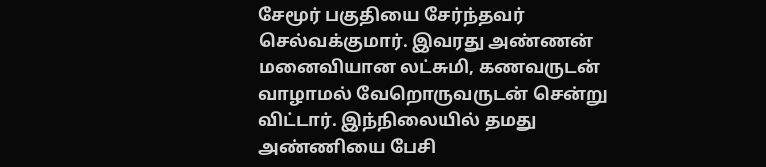சேமூர் பகுதியை சேர்ந்தவர் செல்வக்குமார். இவரது அண்ணன் மனைவியான லட்சுமி, கணவருடன் வாழாமல் வேறொருவருடன் சென்று விட்டார். இந்நிலையில் தமது அண்ணியை பேசி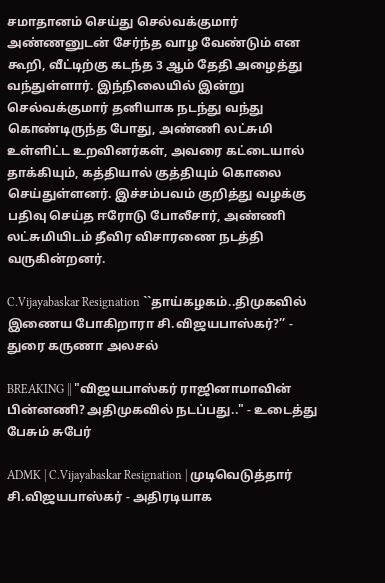சமாதானம் செய்து செல்வக்குமார் அண்ணனுடன் சேர்ந்த வாழ வேண்டும் என கூறி, வீட்டிற்கு கடந்த 3 ஆம் தேதி அழைத்து வந்துள்ளார். இந்நிலையில் இன்று செல்வக்குமார் தனியாக நடந்து வந்து கொண்டிருந்த போது, அண்ணி லட்சுமி உள்ளிட்ட உறவினர்கள், அவரை கட்டையால் தாக்கியும், கத்தியால் குத்தியும் கொலை செய்துள்ளனர். இச்சம்பவம் குறித்து வழக்கு பதிவு செய்த ஈரோடு போலீசார், அண்ணி லட்சுமியிடம் தீவிர விசாரணை நடத்தி வருகின்றனர்.

C.Vijayabaskar Resignation ``தாய்கழகம்..திமுகவில் இணைய போகிறாரா சி.விஜயபாஸ்கர்?’’ - துரை கருணா அலசல்

BREAKING || "விஜயபாஸ்கர் ராஜினாமாவின் பின்னணி? அதிமுகவில் நடப்பது.." - உடைத்து பேசும் சுபேர்

ADMK | C.Vijayabaskar Resignation | முடிவெடுத்தார் சி.விஜயபாஸ்கர் - அதிரடியாக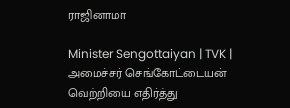ராஜினாமா

Minister Sengottaiyan | TVK | அமைச்சர் செங்கோட்டையன் வெற்றியை எதிர்த்து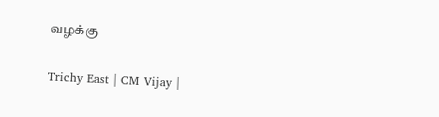வழக்கு

Trichy East | CM Vijay |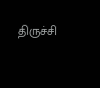திருச்சி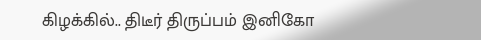கிழக்கில்.. திடீர் திருப்பம் இனிகோ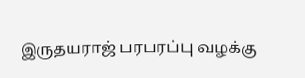இருதயராஜ் பரபரப்பு வழக்கு